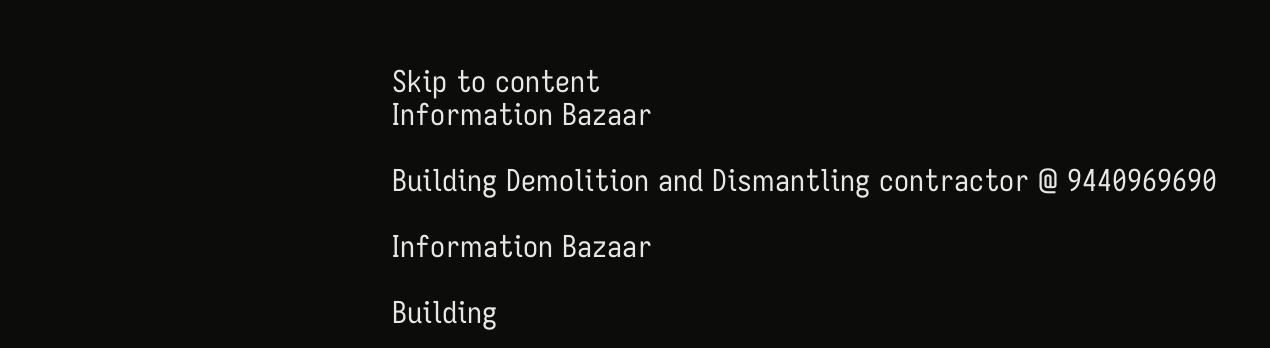Skip to content
Information Bazaar

Building Demolition and Dismantling contractor @ 9440969690

Information Bazaar

Building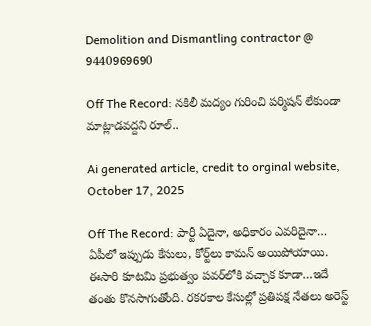Demolition and Dismantling contractor @ 9440969690

Off The Record: నకిలీ మద్యం గురించి పర్మిషన్‌ లేకుండా మాట్లాడవద్దని రూల్‌..

Ai generated article, credit to orginal website, October 17, 2025

Off The Record: పార్టీ ఏదైనా, అధికారం ఎవరిదైనా… ఏపీలో ఇప్పుడు కేసులు, కోర్ట్‌లు కామన్‌ అయిపోయాయి. ఈసారి కూటమి ప్రభుత్వం పవర్‌లోకి వచ్చాక కూడా…ఇదే తంతు కొనసాగుతోంది. రకరకాల కేసుల్లో ప్రతిపక్ష నేతలు అరెస్ట్‌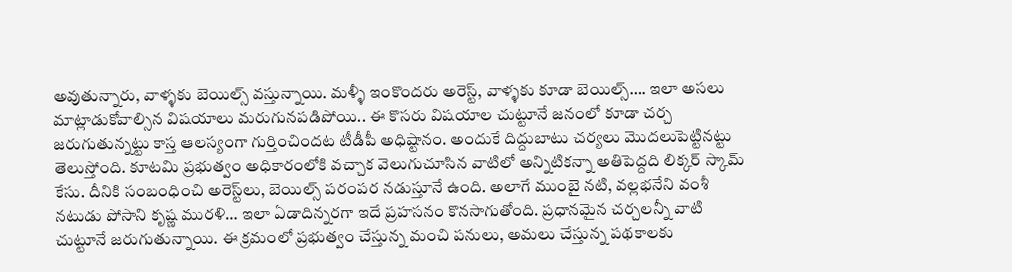అవుతున్నారు, వాళ్ళకు బెయిల్స్‌ వస్తున్నాయి. మళ్ళీ ఇంకొందరు అరెస్ట్‌, వాళ్ళకు కూడా బెయిల్స్‌…. ఇలా అసలు మాట్లాడుకోవాల్సిన విషయాలు మరుగునపడిపోయి.. ఈ కొసరు విషయాల చుట్టూనే జనంలో కూడా చర్చ జరుగుతున్నట్టు కాస్త ఆలస్యంగా గుర్తించిందట టీడీపీ అధిష్టానం. అందుకే దిద్దుబాటు చర్యలు మొదలుపెట్టినట్టు తెలుస్తోంది. కూటమి ప్రభుత్వం అధికారంలోకి వచ్చాక వెలుగుచూసిన వాటిలో అన్నిటికన్నా అతిపెద్దది లిక్కర్‌ స్కామ్‌ కేసు. దీనికి సంబంధించి అరెస్ట్‌లు, బెయిల్స్‌ పరంపర నడుస్తూనే ఉంది. అలాగే ముంబై నటి, వల్లభనేని వంశీ నటుడు పోసాని కృష్ణ మురళి… ఇలా ఏడాదిన్నరగా ఇదే ప్రహసనం కొనసాగుతోంది. ప్రధానమైన చర్చలన్నీ వాటి చుట్టూనే జరుగుతున్నాయి. ఈ క్రమంలో ప్రభుత్వం చేస్తున్న మంచి పనులు, అమలు చేస్తున్న పథకాలకు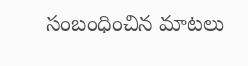సంబంధించిన మాటలు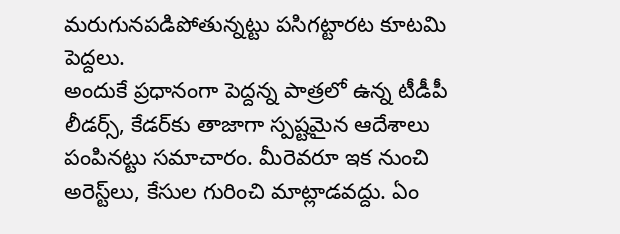మరుగునపడిపోతున్నట్టు పసిగట్టారట కూటమి పెద్దలు.
అందుకే ప్రధానంగా పెద్దన్న పాత్రలో ఉన్న టీడీపీ లీడర్స్‌, కేడర్‌కు తాజాగా స్పష్టమైన ఆదేశాలు పంపినట్టు సమాచారం. మీరెవరూ ఇక నుంచి అరెస్ట్‌లు, కేసుల గురించి మాట్లాడవద్దు. ఏం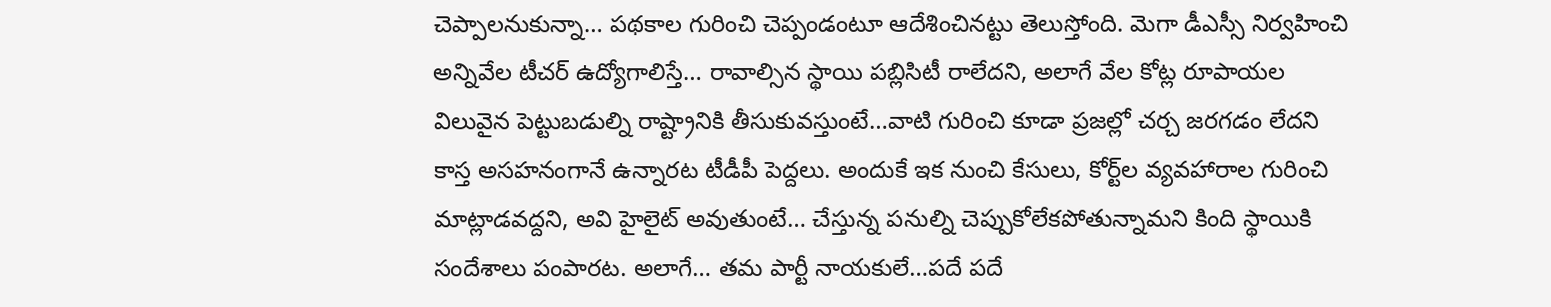చెప్పాలనుకున్నా… పథకాల గురించి చెప్పండంటూ ఆదేశించినట్టు తెలుస్తోంది. మెగా డీఎస్సీ నిర్వహించి అన్నివేల టీచర్‌ ఉద్యోగాలిస్తే… రావాల్సిన స్థాయి పబ్లిసిటీ రాలేదని, అలాగే వేల కోట్ల రూపాయల విలువైన పెట్టుబడుల్ని రాష్ట్రానికి తీసుకువస్తుంటే…వాటి గురించి కూడా ప్రజల్లో చర్చ జరగడం లేదని కాస్త అసహనంగానే ఉన్నారట టీడీపీ పెద్దలు. అందుకే ఇక నుంచి కేసులు, కోర్ట్‌ల వ్యవహారాల గురించి మాట్లాడవద్దని, అవి హైలైట్‌ అవుతుంటే… చేస్తున్న పనుల్ని చెప్పుకోలేకపోతున్నామని కింది స్థాయికి సందేశాలు పంపారట. అలాగే… తమ పార్టీ నాయకులే…పదే పదే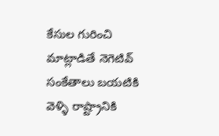కేసుల గురించి మాట్లాడితే నెగెటివ్‌ సంకేతాలు బయటికి వెళ్ళి రాష్ట్రానికి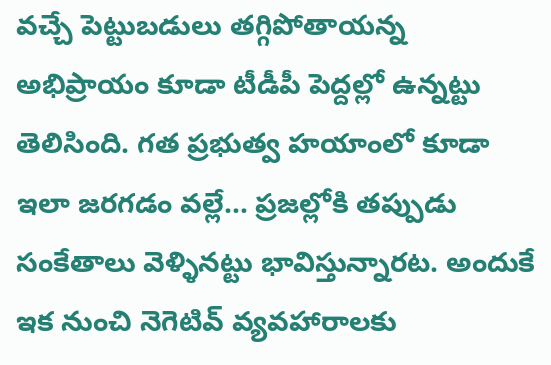వచ్చే పెట్టుబడులు తగ్గిపోతాయన్న అభిప్రాయం కూడా టీడీపీ పెద్దల్లో ఉన్నట్టు తెలిసింది. గత ప్రభుత్వ హయాంలో కూడా ఇలా జరగడం వల్లే… ప్రజల్లోకి తప్పుడు సంకేతాలు వెళ్ళినట్టు భావిస్తున్నారట. అందుకే ఇక నుంచి నెగెటివ్‌ వ్యవహారాలకు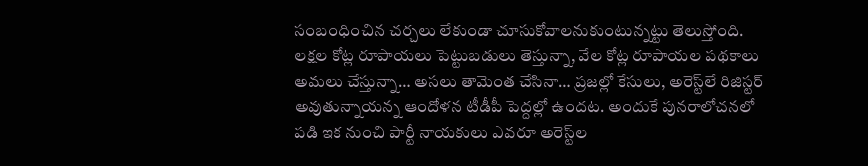సంబంధించిన చర్చలు లేకుండా చూసుకోవాలనుకుంటున్నట్టు తెలుస్తోంది.
లక్షల కోట్ల రూపాయలు పెట్టుబడులు తెస్తున్నా, వేల కోట్ల రూపాయల పథకాలు అమలు చేస్తున్నా… అసలు తామెంత చేసినా… ప్రజల్లో కేసులు, అరెస్ట్‌లే రిజిస్టర్‌ అవుతున్నాయన్న ఆందోళన టీడీపీ పెద్దల్లో ఉందట. అందుకే పునరాలోచనలో పడి ఇక నుంచి పార్టీ నాయకులు ఎవరూ అరెస్ట్‌ల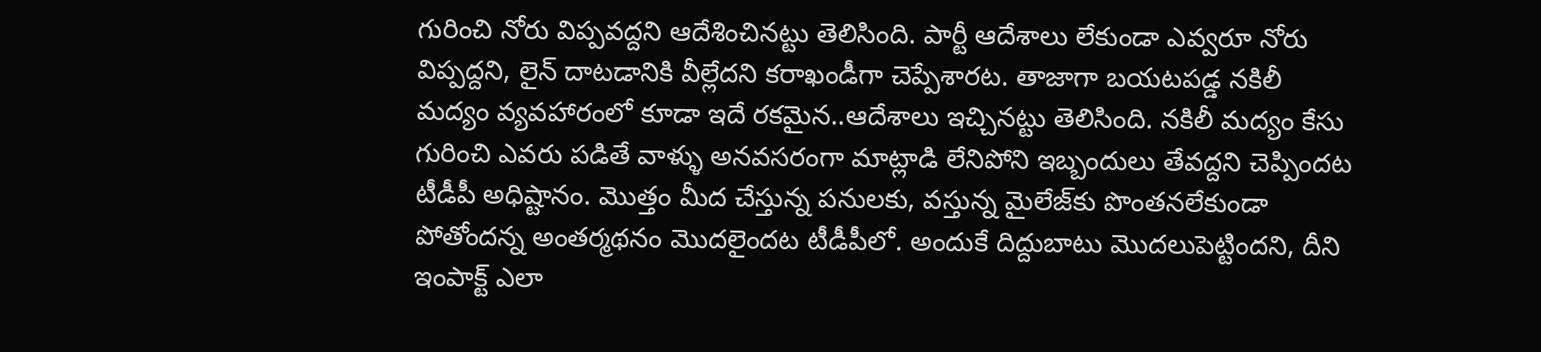గురించి నోరు విప్పవద్దని ఆదేశించినట్టు తెలిసింది. పార్టీ ఆదేశాలు లేకుండా ఎవ్వరూ నోరు విప్పద్దని, లైన్ దాటడానికి వీల్లేదని కరాఖండీగా చెప్పేశారట. తాజాగా బయటపడ్డ నకిలీ మద్యం వ్యవహారంలో కూడా ఇదే రకమైన..ఆదేశాలు ఇచ్చినట్టు తెలిసింది. నకిలీ మద్యం కేసు గురించి ఎవరు పడితే వాళ్ళు అనవసరంగా మాట్లాడి లేనిపోని ఇబ్బందులు తేవద్దని చెప్పిందట టీడీపీ అధిష్టానం. మొత్తం మీద చేస్తున్న పనులకు, వస్తున్న మైలేజ్‌కు పొంతనలేకుండా పోతోందన్న అంతర్మథనం మొదలైందట టీడీపీలో. అందుకే దిద్దుబాటు మొదలుపెట్టిందని, దీని ఇంపాక్ట్‌ ఎలా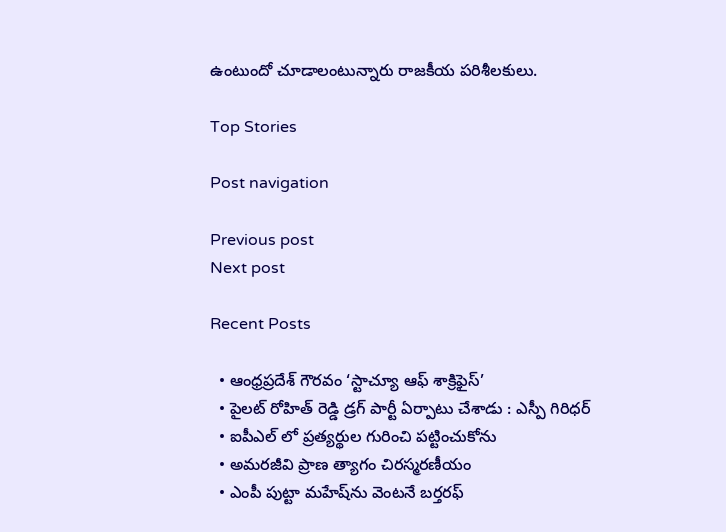ఉంటుందో చూడాలంటున్నారు రాజకీయ పరిశీలకులు.

Top Stories

Post navigation

Previous post
Next post

Recent Posts

  • ఆంధ్రప్రదేశ్ గౌరవం ‘స్టాచ్యూ ఆఫ్ శాక్రిఫైస్’
  • పైల‌ట్ రోహిత్ రెడ్డి డ్ర‌గ్ పార్టీ ఏర్పాటు చేశాడు : ఎస్పీ గిరిధ‌ర్
  • ఐపీఎల్ లో ప్ర‌త్య‌ర్థుల గురించి ప‌ట్టించుకోను
  • అమరజీవి ప్రాణ త్యాగం చిర‌స్మ‌ర‌ణీయం
  • ఎంపీ పుట్టా మహేష్‌ను వెంటనే బర్తరఫ్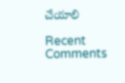చేయాలి

Recent Comments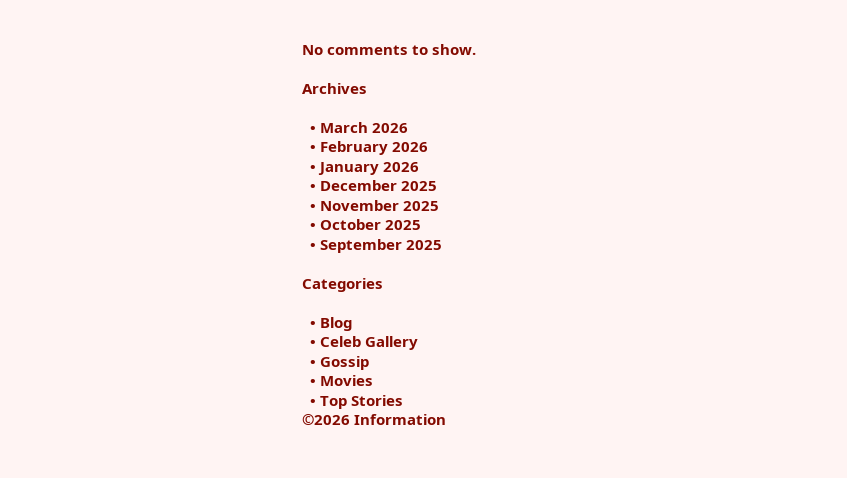No comments to show.

Archives

  • March 2026
  • February 2026
  • January 2026
  • December 2025
  • November 2025
  • October 2025
  • September 2025

Categories

  • Blog
  • Celeb Gallery
  • Gossip
  • Movies
  • Top Stories
©2026 Information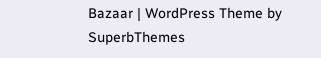Bazaar | WordPress Theme by SuperbThemes